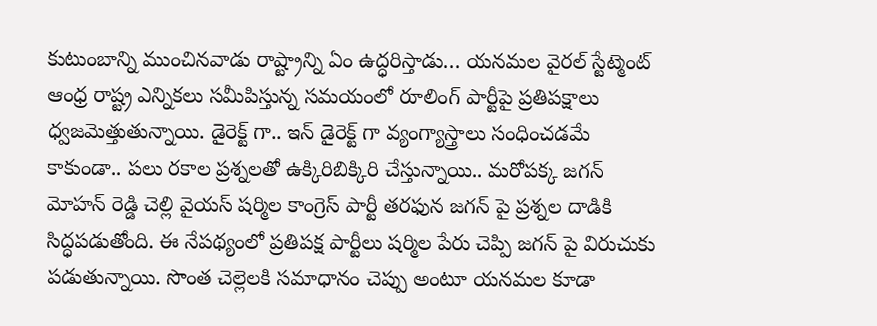కుటుంబాన్ని ముంచినవాడు రాష్ట్రాన్ని ఏం ఉద్ధరిస్తాడు… యనమల వైరల్ స్టేట్మెంట్
ఆంధ్ర రాష్ట్ర ఎన్నికలు సమీపిస్తున్న సమయంలో రూలింగ్ పార్టీపై ప్రతిపక్షాలు ధ్వజమెత్తుతున్నాయి. డైరెక్ట్ గా.. ఇన్ డైరెక్ట్ గా వ్యంగ్యాస్త్రాలు సంధించడమే కాకుండా.. పలు రకాల ప్రశ్నలతో ఉక్కిరిబిక్కిరి చేస్తున్నాయి.. మరోపక్క జగన్ మోహన్ రెడ్డి చెల్లి వైయస్ షర్మిల కాంగ్రెస్ పార్టీ తరఫున జగన్ పై ప్రశ్నల దాడికి సిద్ధపడుతోంది. ఈ నేపథ్యంలో ప్రతిపక్ష పార్టీలు షర్మిల పేరు చెప్పి జగన్ పై విరుచుకు పడుతున్నాయి. సొంత చెల్లెలకి సమాధానం చెప్పు అంటూ యనమల కూడా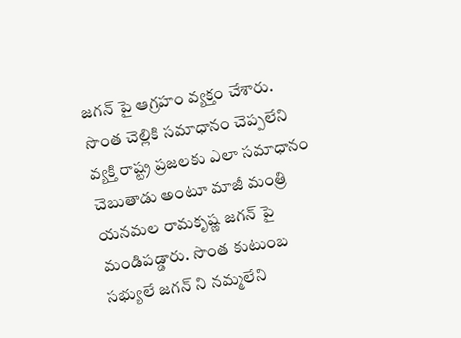జగన్ పై ఆగ్రహం వ్యక్తం చేశారు. సొంత చెల్లికి సమాధానం చెప్పలేని వ్యక్తి రాష్ట్ర ప్రజలకు ఎలా సమాధానం చెబుతాడు అంటూ మాజీ మంత్రి యనమల రామకృష్ణ జగన్ పై మండిపడ్డారు. సొంత కుటుంబ సభ్యులే జగన్ ని నమ్మలేని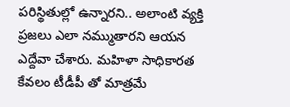పరిస్థితుల్లో ఉన్నారని.. అలాంటి వ్యక్తి ప్రజలు ఎలా నమ్ముతారని ఆయన ఎద్దేవా చేశారు. మహిళా సాధికారత కేవలం టీడీపీ తో మాత్రమే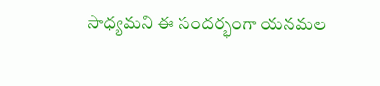సాధ్యమని ఈ సందర్భంగా యనమల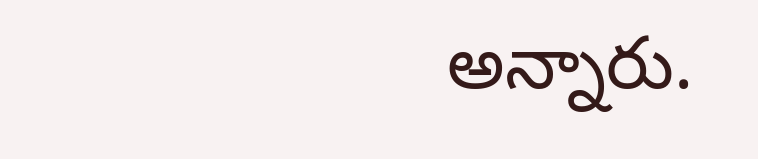అన్నారు.